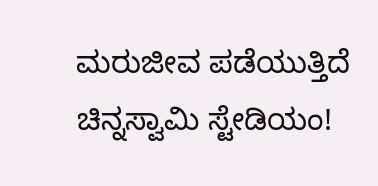ಮರುಜೀವ ಪಡೆಯುತ್ತಿದೆ ಚಿನ್ನಸ್ವಾಮಿ ಸ್ಟೇಡಿಯಂ!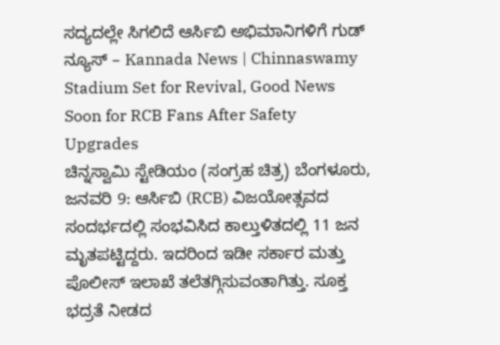ಸದ್ಯದಲ್ಲೇ ಸಿಗಲಿದೆ ಆರ್ಸಿಬಿ ಅಭಿಮಾನಿಗಳಿಗೆ ಗುಡ್ ನ್ಯೂಸ್ – Kannada News | Chinnaswamy Stadium Set for Revival, Good News Soon for RCB Fans After Safety Upgrades
ಚಿನ್ನಸ್ವಾಮಿ ಸ್ಟೇಡಿಯಂ (ಸಂಗ್ರಹ ಚಿತ್ರ) ಬೆಂಗಳೂರು, ಜನವರಿ 9: ಆರ್ಸಿಬಿ (RCB) ವಿಜಯೋತ್ಸವದ ಸಂದರ್ಭದಲ್ಲಿ ಸಂಭವಿಸಿದ ಕಾಲ್ತುಳಿತದಲ್ಲಿ 11 ಜನ ಮೃತಪಟ್ಟಿದ್ದರು. ಇದರಿಂದ ಇಡೀ ಸರ್ಕಾರ ಮತ್ತು ಪೊಲೀಸ್ ಇಲಾಖೆ ತಲೆತಗ್ಗಿಸುವಂತಾಗಿತ್ತು. ಸೂಕ್ತ ಭದ್ರತೆ ನೀಡದ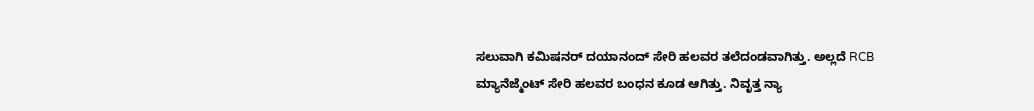ಸಲುವಾಗಿ ಕಮಿಷನರ್ ದಯಾನಂದ್ ಸೇರಿ ಹಲವರ ತಲೆದಂಡವಾಗಿತ್ತು. ಅಲ್ಲದೆ RCB ಮ್ಯಾನೆಜ್ಮೆಂಟ್ ಸೇರಿ ಹಲವರ ಬಂಧನ ಕೂಡ ಆಗಿತ್ತು. ನಿವೃತ್ತ ನ್ಯಾ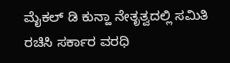ಮೈಕಲ್ ಡಿ ಕುನ್ಹಾ ನೇತೃತ್ವದಲ್ಲಿ ಸಮಿತಿ ರಚಿಸಿ ಸರ್ಕಾರ ವರಧಿ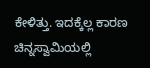ಕೇಳಿತ್ತು. ಇದಕ್ಕೆಲ್ಲ ಕಾರಣ ಚಿನ್ನಸ್ವಾಮಿಯಲ್ಲಿ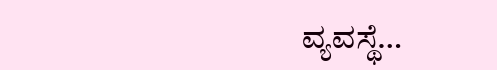ವ್ಯವಸ್ಥೆ…